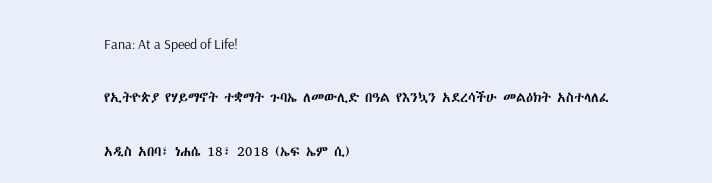Fana: At a Speed of Life!

የኢትዮጵያ የሃይማኖት ተቋማት ጉባኤ ለመውሊድ በዓል የእንኳን አደረሳችሁ መልዕክት አስተላለፈ

አዲስ አበባ፣ ነሐሴ 18፣ 2018 (ኤፍ ኤም ሲ)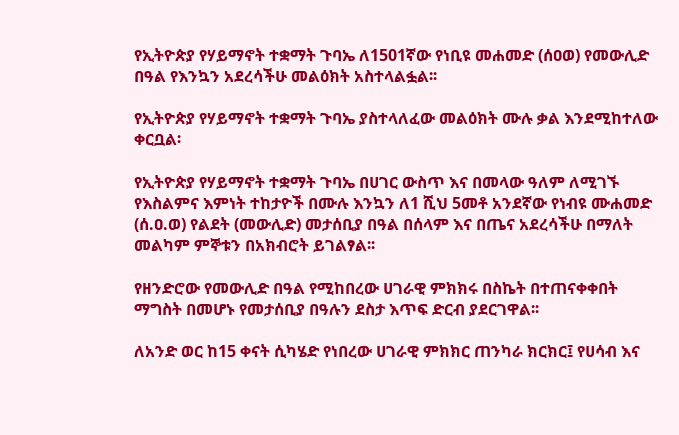የኢትዮጵያ የሃይማኖት ተቋማት ጉባኤ ለ1501ኛው የነቢዩ መሐመድ (ሰዐወ) የመውሊድ በዓል የእንኳን አደረሳችሁ መልዕክት አስተላልፏል፡፡

የኢትዮጵያ የሃይማኖት ተቋማት ጉባኤ ያስተላለፈው መልዕክት ሙሉ ቃል እንደሚከተለው ቀርቧል፡

የኢትዮጵያ የሃይማኖት ተቋማት ጉባኤ በሀገር ውስጥ እና በመላው ዓለም ለሚገኙ የእስልምና እምነት ተከታዮች በሙሉ እንኳን ለ1 ሺህ 5መቶ አንደኛው የነብዩ ሙሐመድ (ሰ.ዐ.ወ) የልደት (መውሊድ) መታሰቢያ በዓል በሰላም እና በጤና አደረሳችሁ በማለት መልካም ምኞቱን በአክብሮት ይገልፃል፡፡

የዘንድሮው የመውሊድ በዓል የሚከበረው ሀገራዊ ምክክሩ በስኬት በተጠናቀቀበት ማግስት በመሆኑ የመታሰቢያ በዓሉን ደስታ እጥፍ ድርብ ያደርገዋል፡፡

ለአንድ ወር ከ15 ቀናት ሲካሄድ የነበረው ሀገራዊ ምክክር ጠንካራ ክርክር፤ የሀሳብ እና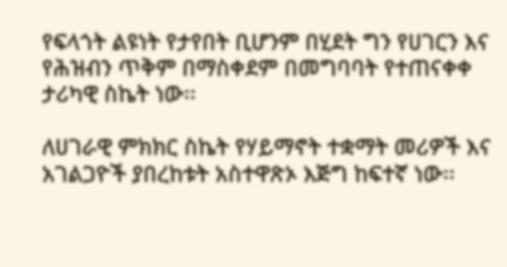የፍላጎት ልዩነት የታየበት ቢሆንም በሂደት ግን የሀገርን እና የሕዝብን ጥቅም በማስቀደም በመግባባት የተጠናቀቀ ታሪካዊ ስኬት ነው፡፡

ለሀገራዊ ምክክር ስኬት የሃይማኖት ተቋማት መሪዎች እና አገልጋዮች ያበረከቱት አስተዋጽኦ እጅግ ከፍተኛ ነው፡፡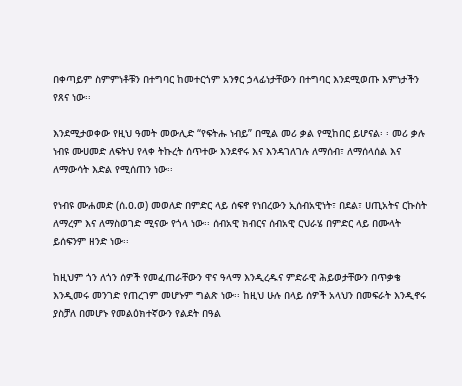በቀጣይም ስምምነቶቹን በተግባር ከመተርጎም አንፃር ኃላፊነታቸውን በተግባር እንደሚወጡ እምነታችን የጸና ነው፡፡

እንደሚታወቀው የዚህ ዓመት መውሊድ “የፍትሑ ነብይ” በሚል መሪ ቃል የሚከበር ይሆናል፡ ፡ መሪ ቃሉ ነብዩ ሙሀመድ ለፍትህ የላቀ ትኩረት ሰጥተው እንደኖሩ እና እንዳገለገሉ ለማሰብ፣ ለማሰላሰል እና ለማውሳት እድል የሚሰጠን ነው፡፡

የነብዩ ሙሐመድ (ሰ.ዐ.ወ) መወለድ በምድር ላይ ሰፍኖ የነበረውን ኢሰብአዊነት፣ በደል፣ ሀጢአትና ርኩስት ለማረም እና ለማስወገድ ሚናው የጎላ ነው፡፡ ሰብአዊ ክብርና ሰብአዊ ርህራሄ በምድር ላይ በሙላት ይሰፍንም ዘንድ ነው፡፡

ከዚህም ጎን ለጎን ሰዎች የመፈጠራቸውን ዋና ዓላማ እንዲረዱና ምድራዊ ሕይወታቸውን በጥቃቄ እንዲመሩ መንገድ የጠረገም መሆኑም ግልጽ ነው፡፡ ከዚህ ሁሉ በላይ ሰዎች አላህን በመፍራት እንዲኖሩ ያስቻለ በመሆኑ የመልዕክተኛውን የልደት በዓል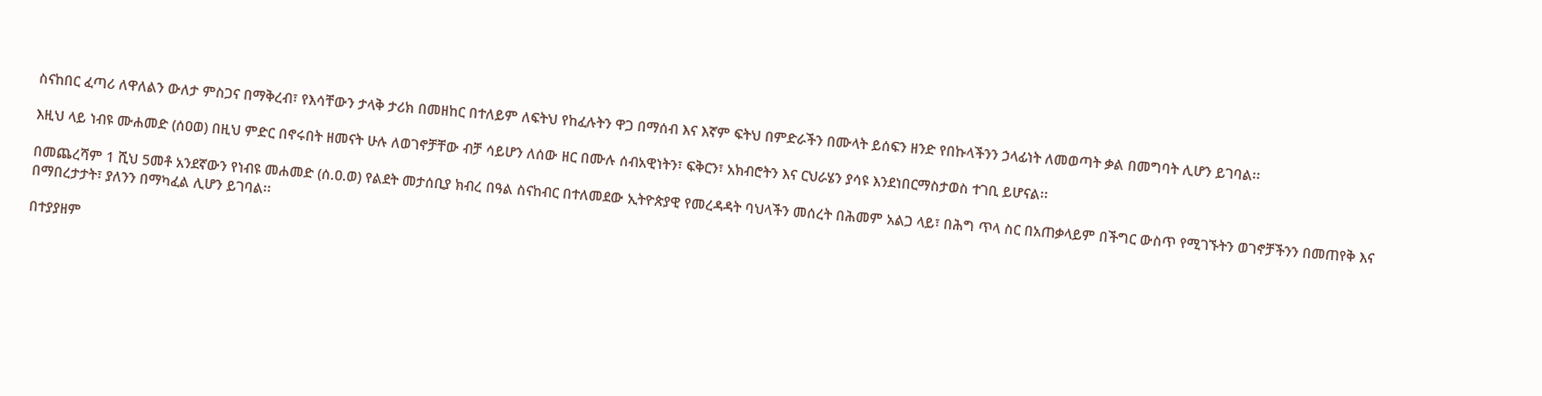ስናከበር ፈጣሪ ለዋለልን ውለታ ምስጋና በማቅረብ፣ የእሳቸውን ታላቅ ታሪክ በመዘከር በተለይም ለፍትህ የከፈሉትን ዋጋ በማሰብ እና እኛም ፍትህ በምድራችን በሙላት ይሰፍን ዘንድ የበኩላችንን ኃላፊነት ለመወጣት ቃል በመግባት ሊሆን ይገባል፡፡

እዚህ ላይ ነብዩ ሙሐመድ (ሰዐወ) በዚህ ምድር በኖሩበት ዘመናት ሁሉ ለወገኖቻቸው ብቻ ሳይሆን ለሰው ዘር በሙሉ ሰብአዊነትን፣ ፍቅርን፣ አክብሮትን እና ርህራሄን ያሳዩ እንደነበርማስታወስ ተገቢ ይሆናል፡፡

በመጨረሻም 1 ሺህ 5መቶ አንደኛውን የነብዩ መሐመድ (ሰ.ዐ.ወ) የልደት መታሰቢያ ክብረ በዓል ስናከብር በተለመደው ኢትዮጵያዊ የመረዳዳት ባህላችን መሰረት በሕመም አልጋ ላይ፣ በሕግ ጥላ ስር በአጠቃላይም በችግር ውስጥ የሚገኙትን ወገኖቻችንን በመጠየቅ እና በማበረታታት፣ ያለንን በማካፈል ሊሆን ይገባል፡፡

በተያያዘም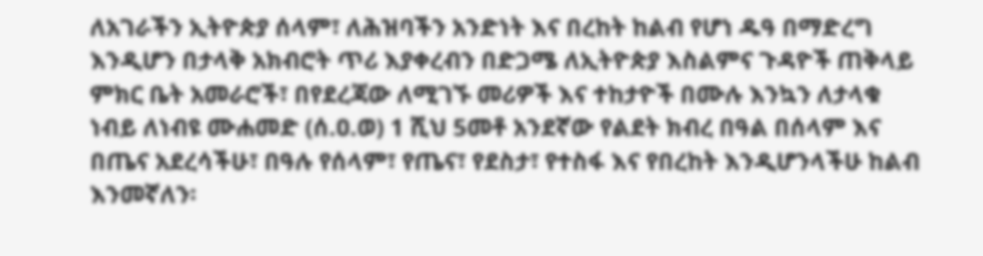ለአገራችን ኢትዮጵያ ሰላም፣ ለሕዝባችን አንድነት እና በረከት ከልብ የሆነ ዱዓ በማድረግ እንዲሆን በታላቅ አክብሮት ጥሪ እያቀረብን በድጋሜ ለኢትዮጵያ እስልምና ጉዳዮች ጠቅላይ ምክር ቤት አመራሮች፣ በየደረጃው ለሚገኙ መሪዎች እና ተከታዮች በሙሉ እንኳን ለታላቁ ነብይ ለነብዩ ሙሐመድ (ሰ.ዐ.ወ) 1 ሺህ 5መቶ አንደኛው የልደት ክብረ በዓል በሰላም እና በጤና አደረሳችሁ፣ በዓሉ የሰላም፣ የጤና፣ የደስታ፣ የተስፋ እና የበረከት እንዲሆንላችሁ ከልብ እንመኛለን፡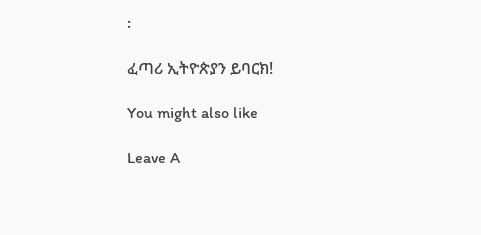፡

ፈጣሪ ኢትዮጵያን ይባርክ!

You might also like

Leave A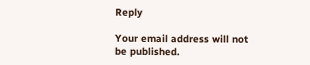Reply

Your email address will not be published.